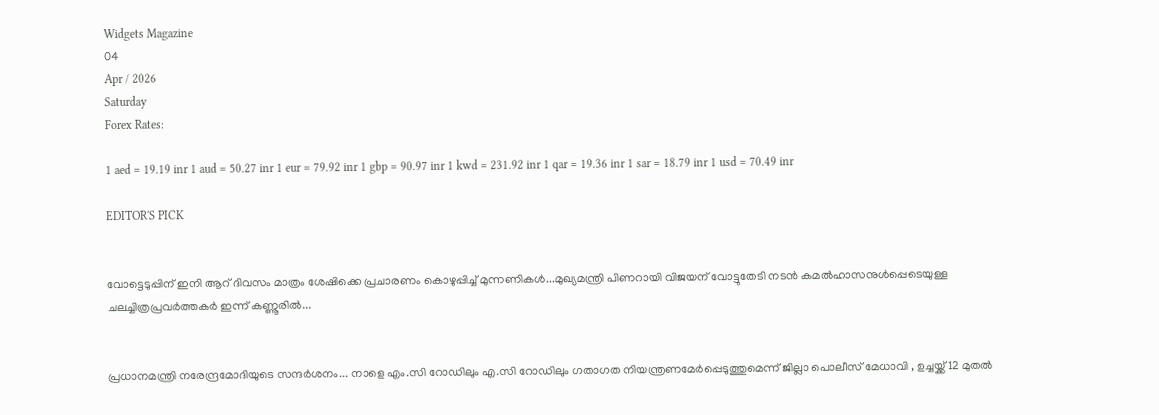Widgets Magazine
04
Apr / 2026
Saturday
Forex Rates:

1 aed = 19.19 inr 1 aud = 50.27 inr 1 eur = 79.92 inr 1 gbp = 90.97 inr 1 kwd = 231.92 inr 1 qar = 19.36 inr 1 sar = 18.79 inr 1 usd = 70.49 inr

EDITOR'S PICK


വോട്ടെടുപ്പിന് ഇ‌നി ആറ് ദിവസം മാത്രം ശേഷിക്കെ പ്രചാരണം കൊഴുപ്പിച്ച് മുന്നണികള്‍...മുഖ്യമന്ത്രി പിണറായി വിജയന് വോട്ടുതേടി നടന്‍ കമല്‍ഹാസനുള്‍പ്പെടെയുള്ള ചലച്ചിത്രപ്രവർത്തകർ ഇന്ന് കണ്ണൂരില്‍...


പ്രധാനമന്ത്രി നരേന്ദ്രമോദിയുടെ സന്ദർശനം... നാളെ എം.സി റോഡിലും എ.സി റോഡിലും ഗതാഗത നിയന്ത്രണമേർപ്പെടുത്തുമെന്ന് ജില്ലാ പൊലീസ് മേധാവി , ഉച്ചയ്ക്ക് 12 മുതൽ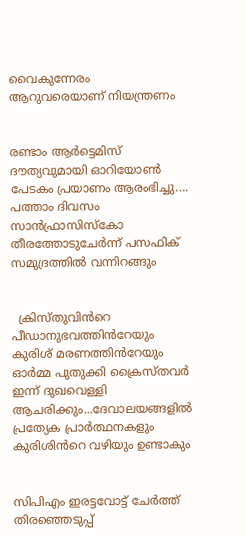വൈകുന്നേരം ആറുവരെയാണ് നിയന്ത്രണം


രണ്ടാം ആർട്ടെമിസ് ദൗത്യവുമായി ഓറിയോൺ പേടകം പ്രയാണം ആരംഭിച്ചു.... പത്താം ദിവസം സാൻഫ്രാസിസ്കോ തീരത്തോടുചേർന്ന് പസഫിക് സമുദ്രത്തിൽ വന്നിറങ്ങും


  ക്രിസ്തുവിൻറെ പീഡാനുഭവത്തിൻറേയും കുരിശ് മരണത്തിൻറേയും ഓർമ്മ പുതുക്കി ക്രൈസ്തവർ ഇന്ന് ദുഖവെള്ളി ആചരിക്കും...ദേവാലയങ്ങളിൽ പ്രത്യേക പ്രാർത്ഥനകളും കുരിശിൻറെ വഴിയും ഉണ്ടാകും


സിപിഎം ഇരട്ടവോട്ട് ചേര്‍ത്ത് തിരഞ്ഞെടുപ്പ്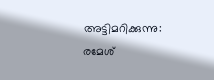അട്ടിമറിക്കുന്നു: രമേശ്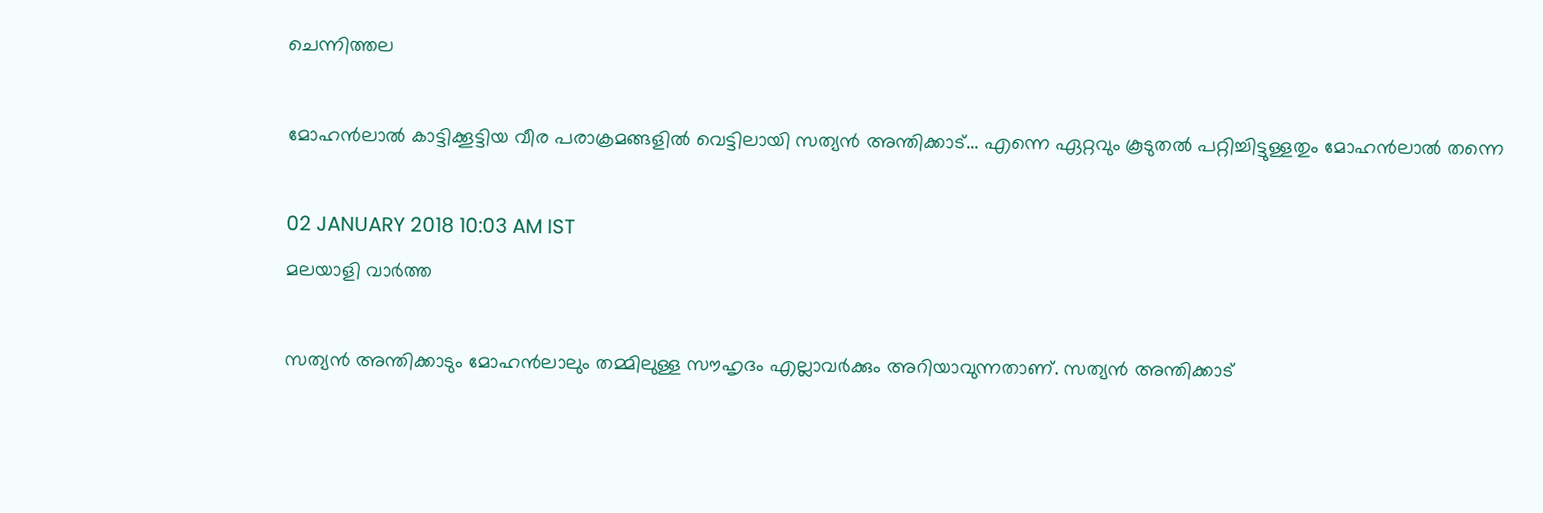ചെന്നിത്തല

മോഹന്‍ലാല്‍ കാട്ടിക്കൂട്ടിയ വീര പരാക്രമങ്ങളില്‍ വെട്ടിലായി സത്യന്‍ അന്തിക്കാട്... എന്നെ ഏറ്റവും കൂടുതല്‍ പറ്റിച്ചിട്ടുള്ളതും മോഹന്‍ലാല്‍ തന്നെ

02 JANUARY 2018 10:03 AM IST
മലയാളി വാര്‍ത്ത

സത്യന്‍ അന്തിക്കാടും മോഹന്‍ലാലും തമ്മിലുള്ള സൗഹൃദം എല്ലാവര്‍ക്കും അറിയാവുന്നതാണ്. സത്യന്‍ അന്തിക്കാട്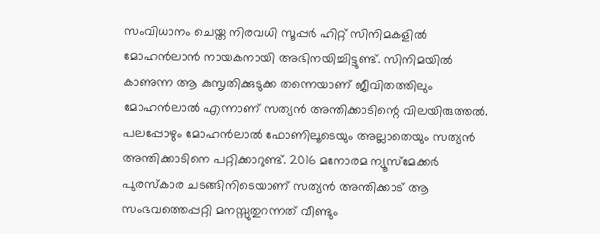സംവിധാനം ചെയ്ത നിരവധി സൂപ്പര്‍ ഹിറ്റ് സിനിമകളില്‍ മോഹന്‍ലാന്‍ നായകനായി അഭിനയിച്ചിട്ടുണ്ട്. സിനിമയില്‍ കാണുന്ന ആ കുസൃതിക്കുടുക്ക തന്നെയാണ് ജീവിതത്തിലും മോഹന്‍ലാല്‍ എന്നാണ് സത്യന്‍ അന്തിക്കാടിന്റെ വിലയിരുത്തല്‍. പലപ്പോഴും മോഹന്‍ലാല്‍ ഫോണിലൂടെയും അല്ലാതെയും സത്യന്‍ അന്തിക്കാടിനെ പറ്റിക്കാറുണ്ട്. 2016 മനോരമ ന്യൂസ്‌മേക്കര്‍ പുരസ്‌കാര ചടങ്ങിനിടെയാണ് സത്യന്‍ അന്തിക്കാട് ആ സംഭവത്തെപ്പറ്റി മനസ്സുതുറന്നത് വീണ്ടും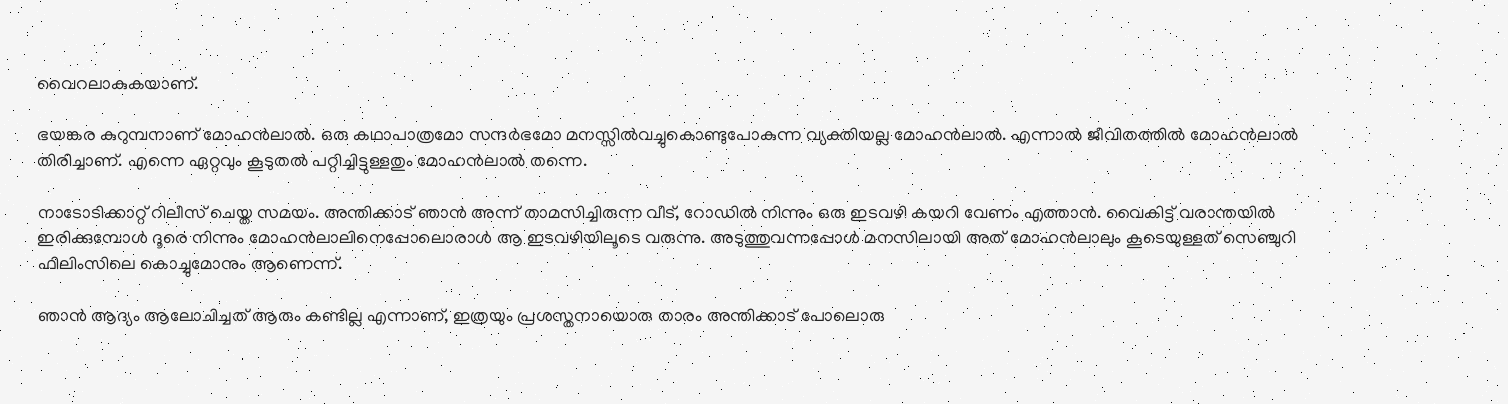വൈറലാകുകയാണ്.

ഭയങ്കര കുറുമ്പനാണ് മോഹന്‍ലാല്‍. ഒരു കഥാപാത്രമോ സന്ദര്‍ഭമോ മനസ്സില്‍വച്ചുകൊണ്ടുപോകുന്ന വ്യക്തിയല്ല മോഹന്‍ലാല്‍. എന്നാല്‍ ജീവിതത്തില്‍ മോഹന്‍ലാല്‍ തിരിച്ചാണ്. എന്നെ ഏറ്റവും കൂടുതല്‍ പറ്റിച്ചിട്ടുള്ളതും മോഹന്‍ലാല്‍ തന്നെ.

നാടോടിക്കാറ്റ് റിലീസ് ചെയ്ത സമയം. അന്തിക്കാട് ഞാന്‍ അന്ന് താമസിച്ചിരുന്ന വീട്, റോഡില്‍ നിന്നും ഒരു ഇടവഴി കയറി വേണം എത്താന്‍. വൈകിട്ട് വരാന്തയില്‍ ഇരിക്കുമ്പോള്‍ ദൂരെ നിന്നും മോഹന്‍ലാലിനെപ്പോലൊരാള്‍ ആ ഇടവഴിയിലൂടെ വരുന്നു. അടുത്തുവന്നപ്പോള്‍ മനസിലായി അത് മോഹന്‍ലാലും കൂടെയുള്ളത് സെഞ്ചുറി ഫിലിംസിലെ കൊച്ചുമോനും ആണെന്ന്.

ഞാന്‍ ആദ്യം ആലോചിച്ചത് ആരും കണ്ടില്ല എന്നാണ്, ഇത്രയും പ്രശസ്തനായൊരു താരം അന്തിക്കാട് പോലൊരു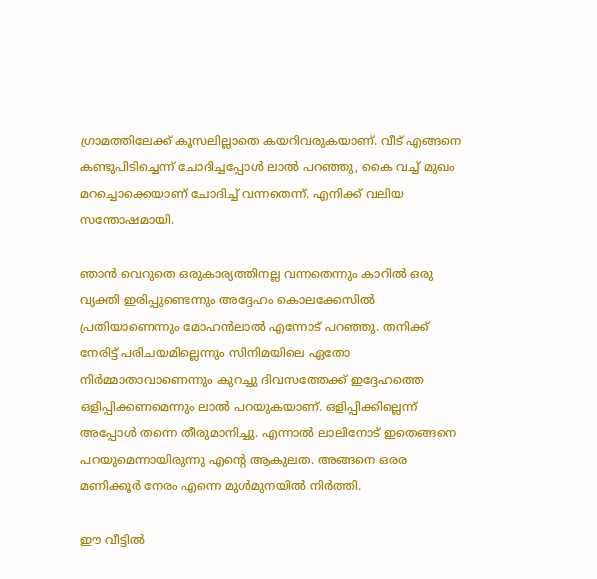ഗ്രാമത്തിലേക്ക് കൂസലില്ലാതെ കയറിവരുകയാണ്. വീട് എങ്ങനെ കണ്ടുപിടിച്ചെന്ന് ചോദിച്ചപ്പോള്‍ ലാല്‍ പറഞ്ഞു, കൈ വച്ച് മുഖം മറച്ചൊക്കെയാണ് ചോദിച്ച് വന്നതെന്ന്. എനിക്ക് വലിയ സന്തോഷമായി.

ഞാന്‍ വെറുതെ ഒരുകാര്യത്തിനല്ല വന്നതെന്നും കാറില്‍ ഒരു വ്യക്തി ഇരിപ്പുണ്ടെന്നും അദ്ദേഹം കൊലക്കേസില്‍ പ്രതിയാണെന്നും മോഹന്‍ലാല്‍ എന്നോട് പറഞ്ഞു. തനിക്ക് നേരിട്ട് പരിചയമില്ലെന്നും സിനിമയിലെ ഏതോ നിര്‍മ്മാതാവാണെന്നും കുറച്ചു ദിവസത്തേക്ക് ഇദ്ദേഹത്തെ ഒളിപ്പിക്കണമെന്നും ലാല്‍ പറയുകയാണ്. ഒളിപ്പിക്കില്ലെന്ന് അപ്പോള്‍ തന്നെ തീരുമാനിച്ചു. എന്നാല്‍ ലാലിനോട് ഇതെങ്ങനെ പറയുമെന്നായിരുന്നു എന്റെ ആകുലത. അങ്ങനെ ഒരര മണിക്കൂര്‍ നേരം എന്നെ മുള്‍മുനയില്‍ നിര്‍ത്തി.

ഈ വീട്ടില്‍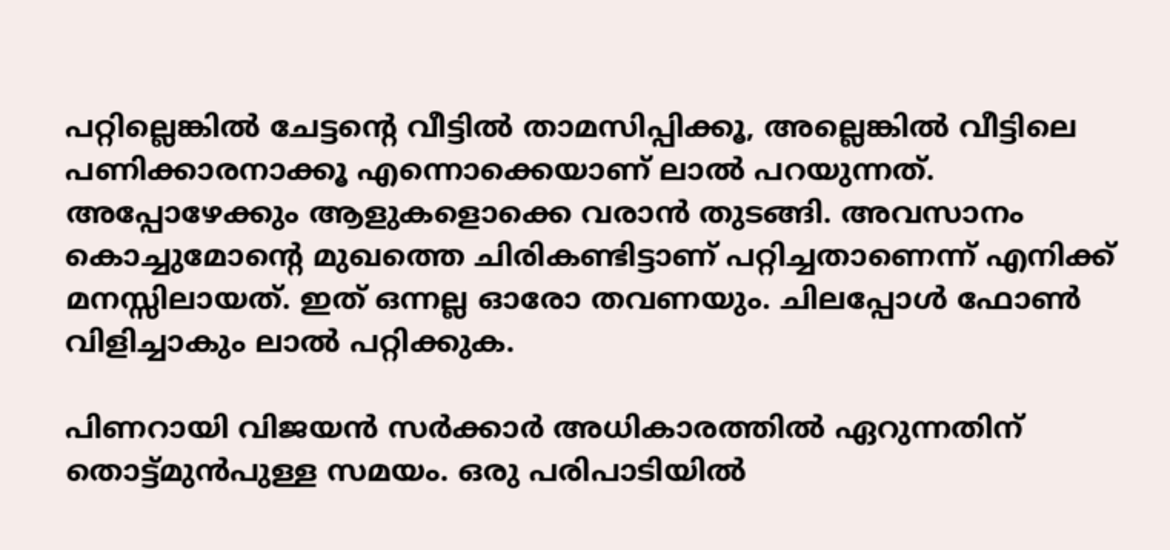പറ്റില്ലെങ്കില്‍ ചേട്ടന്റെ വീട്ടില്‍ താമസിപ്പിക്കൂ, അല്ലെങ്കില്‍ വീട്ടിലെ പണിക്കാരനാക്കൂ എന്നൊക്കെയാണ് ലാല്‍ പറയുന്നത്. അപ്പോഴേക്കും ആളുകളൊക്കെ വരാന്‍ തുടങ്ങി. അവസാനം കൊച്ചുമോന്റെ മുഖത്തെ ചിരികണ്ടിട്ടാണ് പറ്റിച്ചതാണെന്ന് എനിക്ക് മനസ്സിലായത്. ഇത് ഒന്നല്ല ഓരോ തവണയും. ചിലപ്പോള്‍ ഫോണ്‍ വിളിച്ചാകും ലാല്‍ പറ്റിക്കുക.

പിണറായി വിജയന്‍ സര്‍ക്കാര്‍ അധികാരത്തില്‍ ഏറുന്നതിന് തൊട്ട്മുന്‍പുള്ള സമയം. ഒരു പരിപാടിയില്‍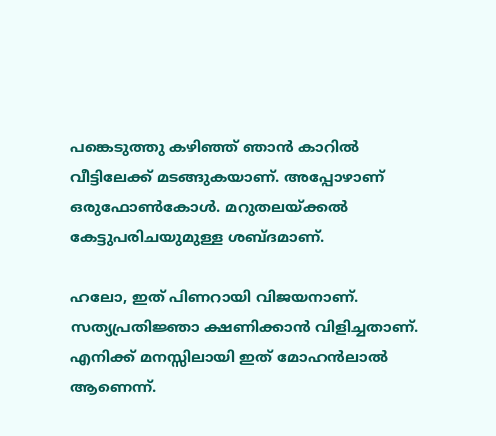പങ്കെടുത്തു കഴിഞ്ഞ് ഞാന്‍ കാറില്‍ വീട്ടിലേക്ക് മടങ്ങുകയാണ്. അപ്പോഴാണ് ഒരുഫോണ്‍കോള്‍. മറുതലയ്ക്കല്‍ കേട്ടുപരിചയുമുള്ള ശബ്ദമാണ്.

ഹലോ, ഇത് പിണറായി വിജയനാണ്. സത്യപ്രതിജ്ഞാ ക്ഷണിക്കാന്‍ വിളിച്ചതാണ്. എനിക്ക് മനസ്സിലായി ഇത് മോഹന്‍ലാല്‍ ആണെന്ന്.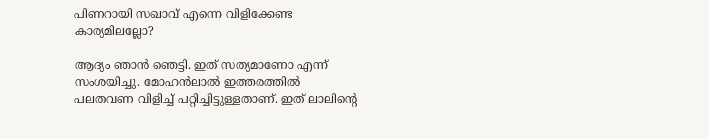പിണറായി സഖാവ് എന്നെ വിളിക്കേണ്ട കാര്യമിലല്ലോ?

ആദ്യം ഞാന്‍ ഞെട്ടി. ഇത് സത്യമാണോ എന്ന് സംശയിച്ചു. മോഹന്‍ലാല്‍ ഇത്തരത്തില്‍ പലതവണ വിളിച്ച് പറ്റിച്ചിട്ടുള്ളതാണ്. ഇത് ലാലിന്റെ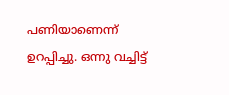പണിയാണെന്ന് ഉറപ്പിച്ചു. ഒന്നു വച്ചിട്ട്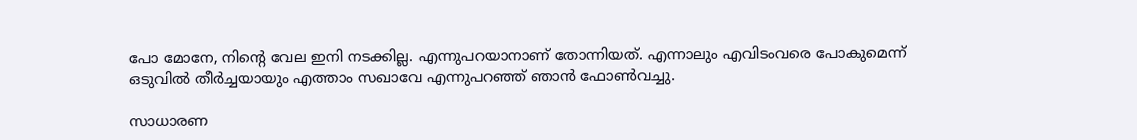പോ മോനേ, നിന്റെ വേല ഇനി നടക്കില്ല. എന്നുപറയാനാണ് തോന്നിയത്. എന്നാലും എവിടംവരെ പോകുമെന്ന് ഒടുവില്‍ തീര്‍ച്ചയായും എത്താം സഖാവേ എന്നുപറഞ്ഞ് ഞാന്‍ ഫോണ്‍വച്ചു.

സാധാരണ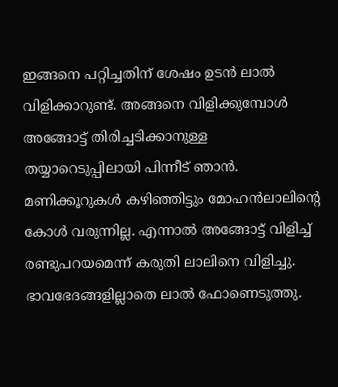ഇങ്ങനെ പറ്റിച്ചതിന് ശേഷം ഉടന്‍ ലാല്‍ വിളിക്കാറുണ്ട്. അങ്ങനെ വിളിക്കുമ്പോള്‍ അങ്ങോട്ട് തിരിച്ചടിക്കാനുള്ള തയ്യാറെടുപ്പിലായി പിന്നീട് ഞാന്‍. മണിക്കൂറുകള്‍ കഴിഞ്ഞിട്ടും മോഹന്‍ലാലിന്റെ കോള്‍ വരുന്നില്ല. എന്നാല്‍ അങ്ങോട്ട് വിളിച്ച് രണ്ടുപറയമെന്ന് കരുതി ലാലിനെ വിളിച്ചു. ഭാവഭേദങ്ങളില്ലാതെ ലാല്‍ ഫോണെടുത്തു.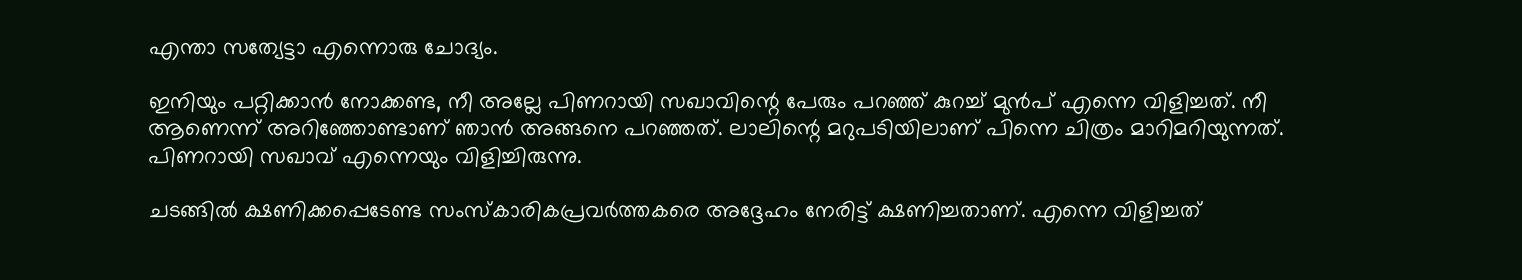എന്താ സത്യേട്ടാ എന്നൊരു ചോദ്യം.

ഇനിയും പറ്റിക്കാന്‍ നോക്കണ്ട, നീ അല്ലേ പിണറായി സഖാവിന്റെ പേരും പറഞ്ഞ് കുറച്ച് മുന്‍പ് എന്നെ വിളിച്ചത്. നീ ആണെന്ന് അറിഞ്ഞോണ്ടാണ് ഞാന്‍ അങ്ങനെ പറഞ്ഞത്. ലാലിന്റെ മറുപടിയിലാണ് പിന്നെ ചിത്രം മാറിമറിയുന്നത്. പിണറായി സഖാവ് എന്നെയും വിളിച്ചിരുന്നു.

ചടങ്ങില്‍ ക്ഷണിക്കപ്പെടേണ്ട സംസ്‌കാരികപ്രവര്‍ത്തകരെ അദ്ദേഹം നേരിട്ട് ക്ഷണിച്ചതാണ്. എന്നെ വിളിച്ചത്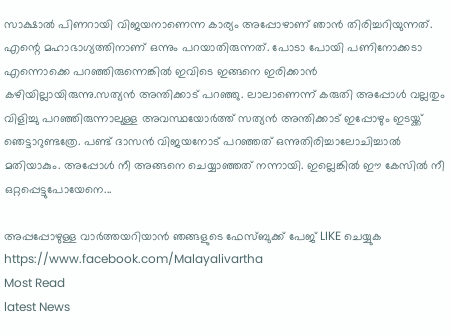സാക്ഷാല്‍ പിണറായി വിജയനാണെന്ന കാര്യം അപ്പോഴാണ് ഞാന്‍ തിരിച്ചറിയുന്നത്. എന്റെ മഹാഭാഗ്യത്തിനാണ് ഒന്നും പറയാതിരുന്നത്. പോടാ പോയി പണിനോക്കടാ എന്നൊക്കെ പറഞ്ഞിരുന്നെങ്കില്‍ ഇവിടെ ഇങ്ങനെ ഇരിക്കാന്‍ കഴിയില്ലായിരുന്നു.സത്യന്‍ അന്തിക്കാട് പറഞ്ഞു. ലാലാണെന്ന് കരുതി അപ്പോള്‍ വല്ലതും വിളിച്ചു പറഞ്ഞിരുന്നാലുള്ള അവസ്ഥയോര്‍ത്ത് സത്യന്‍ അന്തിക്കാട് ഇപ്പോഴും ഇടയ്ക്ക് ഞെട്ടാറുണ്ടത്രേ. പണ്ട് ദാസന്‍ വിജയനോട് പറഞ്ഞത് ഒന്നുതിരിച്ചാലോചിച്ചാല്‍ മതിയാകും. അപ്പോള്‍ നീ അങ്ങനെ ചെയ്യാഞ്ഞത് നന്നായി. ഇല്ലെങ്കില്‍ ഈ കേസില്‍ നീ ഒറ്റപ്പെട്ടുപോയേനെ...

അപ്പപ്പോഴുള്ള വാര്‍ത്തയറിയാന്‍ ഞങ്ങളുടെ ഫേസ്‌ബുക്ക്‌ പേജ് LIKE ചെയ്യുക
https://www.facebook.com/Malayalivartha
Most Read
latest News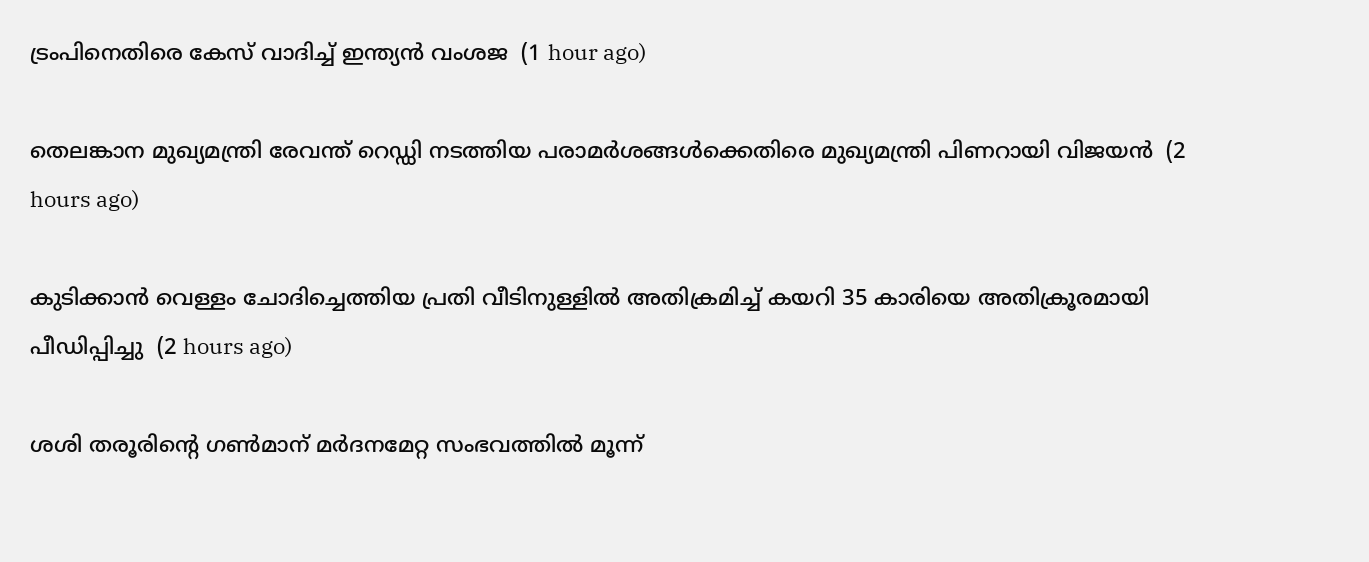ട്രംപിനെതിരെ കേസ് വാദിച്ച് ഇന്ത്യന്‍ വംശജ  (1 hour ago)

തെലങ്കാന മുഖ്യമന്ത്രി രേവന്ത് റെഡ്ഡി നടത്തിയ പരാമര്‍ശങ്ങള്‍ക്കെതിരെ മുഖ്യമന്ത്രി പിണറായി വിജയന്‍  (2 hours ago)

കുടിക്കാന്‍ വെള്ളം ചോദിച്ചെത്തിയ പ്രതി വീടിനുള്ളില്‍ അതിക്രമിച്ച് കയറി 35 കാരിയെ അതിക്രൂരമായി പീഡിപ്പിച്ചു  (2 hours ago)

ശശി തരൂരിന്റെ ഗണ്‍മാന് മര്‍ദനമേറ്റ സംഭവത്തില്‍ മൂന്ന്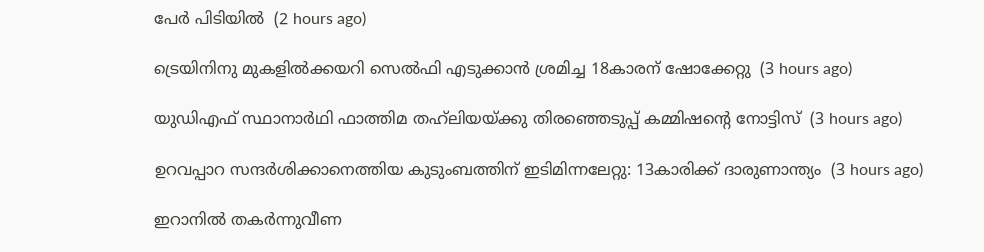പേര്‍ പിടിയില്‍  (2 hours ago)

ട്രെയിനിനു മുകളില്‍ക്കയറി സെല്‍ഫി എടുക്കാന്‍ ശ്രമിച്ച 18കാരന് ഷോക്കേറ്റു  (3 hours ago)

യുഡിഎഫ് സ്ഥാനാര്‍ഥി ഫാത്തിമ തഹ്‌ലിയയ്ക്കു തിരഞ്ഞെടുപ്പ് കമ്മിഷന്റെ നോട്ടിസ്  (3 hours ago)

ഉറവപ്പാറ സന്ദര്‍ശിക്കാനെത്തിയ കുടുംബത്തിന് ഇടിമിന്നലേറ്റു: 13കാരിക്ക് ദാരുണാന്ത്യം  (3 hours ago)

ഇറാനില്‍ തകര്‍ന്നുവീണ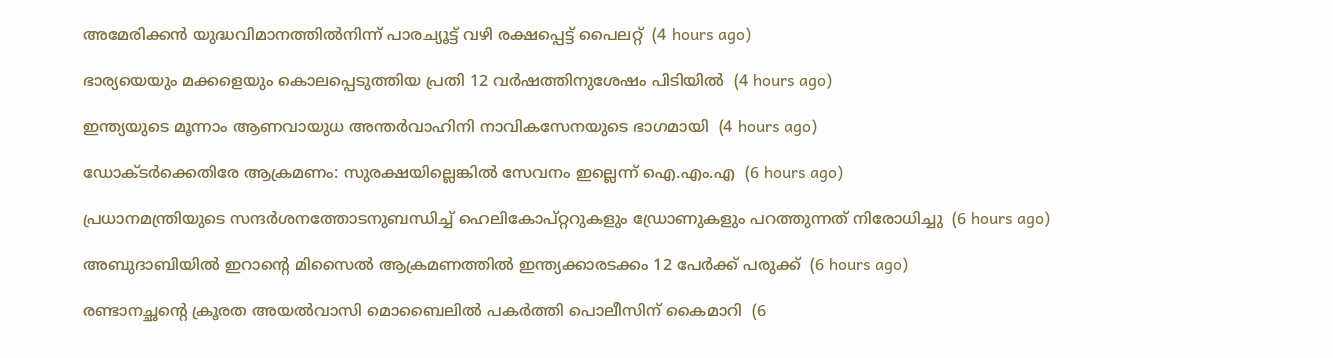അമേരിക്കന്‍ യുദ്ധവിമാനത്തില്‍നിന്ന് പാരച്യൂട്ട് വഴി രക്ഷപ്പെട്ട് പൈലറ്റ്  (4 hours ago)

ഭാര്യയെയും മക്കളെയും കൊലപ്പെടുത്തിയ പ്രതി 12 വര്‍ഷത്തിനുശേഷം പിടിയില്‍  (4 hours ago)

ഇന്ത്യയുടെ മൂന്നാം ആണവായുധ അന്തര്‍വാഹിനി നാവികസേനയുടെ ഭാഗമായി  (4 hours ago)

ഡോക്ടര്‍ക്കെതിരേ ആക്രമണം: സുരക്ഷയില്ലെങ്കില്‍ സേവനം ഇല്ലെന്ന് ഐ.എം.എ  (6 hours ago)

പ്രധാനമന്ത്രിയുടെ സന്ദര്‍ശനത്തോടനുബന്ധിച്ച് ഹെലികോപ്റ്ററുകളും ഡ്രോണുകളും പറത്തുന്നത് നിരോധിച്ചു  (6 hours ago)

അബുദാബിയില്‍ ഇറാന്റെ മിസൈല്‍ ആക്രമണത്തില്‍ ഇന്ത്യക്കാരടക്കം 12 പേര്‍ക്ക് പരുക്ക്  (6 hours ago)

രണ്ടാനച്ഛന്റെ ക്രൂരത അയല്‍വാസി മൊബൈലില്‍ പകര്‍ത്തി പൊലീസിന് കൈമാറി  (6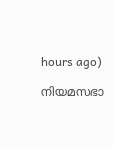hours ago)

നിയമസഭാ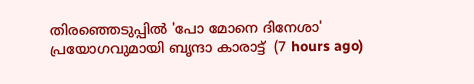തിരഞ്ഞെടുപ്പില്‍ 'പോ മോനെ ദിനേശാ' പ്രയോഗവുമായി ബൃന്ദാ കാരാട്ട്  (7 hours ago)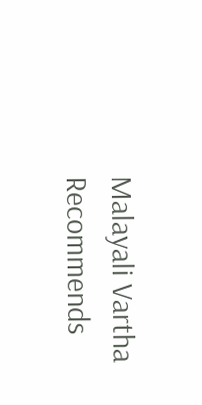Malayali Vartha Recommends